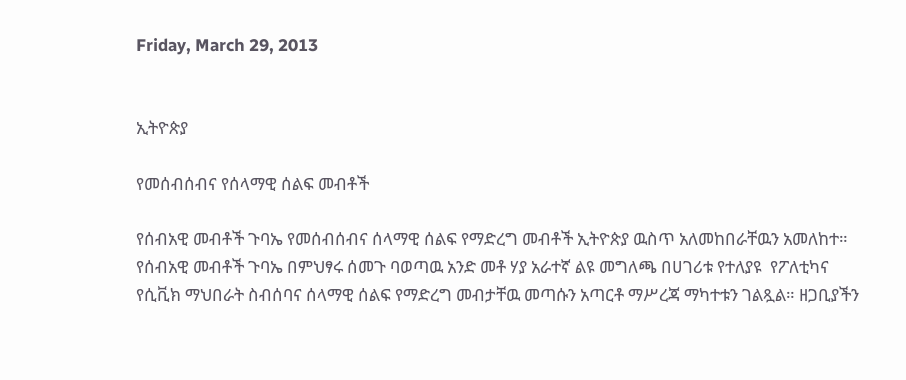Friday, March 29, 2013


ኢትዮጵያ

የመሰብሰብና የሰላማዊ ሰልፍ መብቶች

የሰብአዊ መብቶች ጉባኤ የመሰብሰብና ሰላማዊ ሰልፍ የማድረግ መብቶች ኢትዮጵያ ዉስጥ አለመከበራቸዉን አመለከተ።
የሰብአዊ መብቶች ጉባኤ በምህፃሩ ሰመጉ ባወጣዉ አንድ መቶ ሃያ አራተኛ ልዩ መግለጫ በሀገሪቱ የተለያዩ  የፖለቲካና የሲቪክ ማህበራት ስብሰባና ሰላማዊ ሰልፍ የማድረግ መብታቸዉ መጣሱን አጣርቶ ማሥረጃ ማካተቱን ገልጿል። ዘጋቢያችን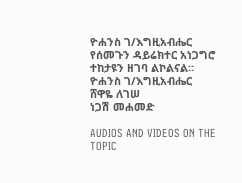ዮሐንስ ገ/እግዚአብሔር የሰመጉን ዳይሬክተር አነጋግሮ ተከታዩን ዘገባ ልኮልናል።
ዮሐንስ ገ/እግዚአብሔር
ሸዋዬ ለገሠ
ነጋሽ መሐመድ

AUDIOS AND VIDEOS ON THE TOPIC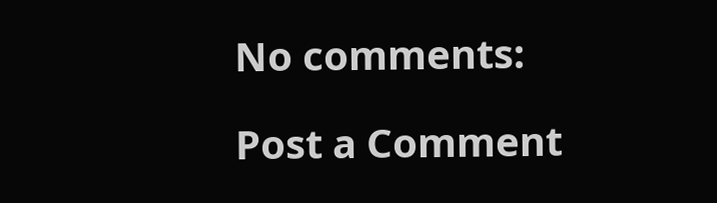No comments:

Post a Comment